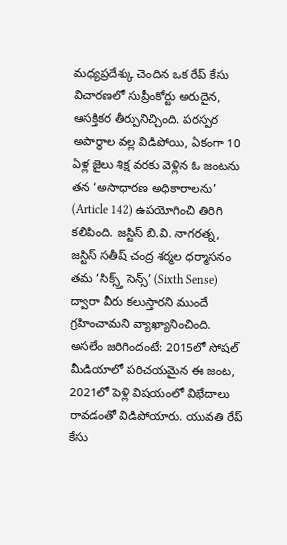మధ్యప్రదేశ్కు చెందిన ఒక రేప్ కేసు విచారణలో సుప్రీంకోర్టు అరుదైన, ఆసక్తికర తీర్పునిచ్చింది. పరస్పర అపార్థాల వల్ల విడిపోయి, ఏకంగా 10 ఏళ్ల జైలు శిక్ష వరకు వెళ్లిన ఓ జంటను తన ‘అసాధారణ అధికారాలను’ (Article 142) ఉపయోగించి తిరిగి కలిపింది. జస్టిస్ బి.వి. నాగరత్న, జస్టిస్ సతీష్ చంద్ర శర్మల ధర్మాసనం తమ ‘సిక్స్త్ సెన్స్’ (Sixth Sense) ద్వారా వీరు కలుస్తారని ముందే గ్రహించామని వ్యాఖ్యానించింది.
అసలేం జరిగిందంటే: 2015లో సోషల్ మీడియాలో పరిచయమైన ఈ జంట, 2021లో పెళ్లి విషయంలో విభేదాలు రావడంతో విడిపోయారు. యువతి రేప్ కేసు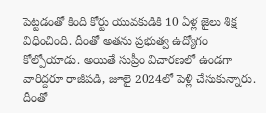పెట్టడంతో కింది కోర్టు యువకుడికి 10 ఏళ్ల జైలు శిక్ష విధించింది. దీంతో అతను ప్రభుత్వ ఉద్యోగం కోల్పోయాడు. అయితే సుప్రీం విచారణలో ఉండగా వారిద్దరూ రాజీపడి, జూలై 2024లో పెళ్లి చేసుకున్నారు. దీంతో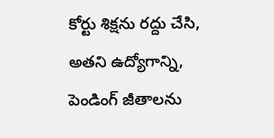కోర్టు శిక్షను రద్దు చేసి, అతని ఉద్యోగాన్ని, పెండింగ్ జీతాలను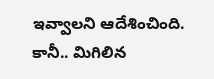ఇవ్వాలని ఆదేశించింది.
కానీ.. మిగిలిన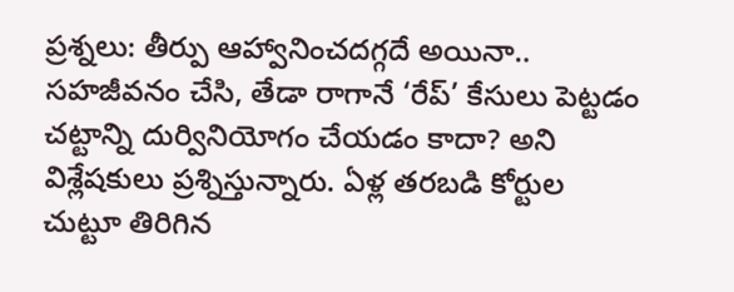ప్రశ్నలు: తీర్పు ఆహ్వానించదగ్గదే అయినా.. సహజీవనం చేసి, తేడా రాగానే ‘రేప్’ కేసులు పెట్టడం చట్టాన్ని దుర్వినియోగం చేయడం కాదా? అని విశ్లేషకులు ప్రశ్నిస్తున్నారు. ఏళ్ల తరబడి కోర్టుల చుట్టూ తిరిగిన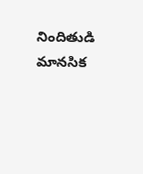నిందితుడి మానసిక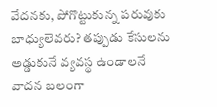వేదనకు, పోగొట్టుకున్న పరువుకు బాధ్యులెవరు? తప్పుడు కేసులను అడ్డుకునే వ్యవస్థ ఉండాలనే వాదన బలంగా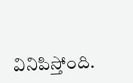వినిపిస్తోంది.